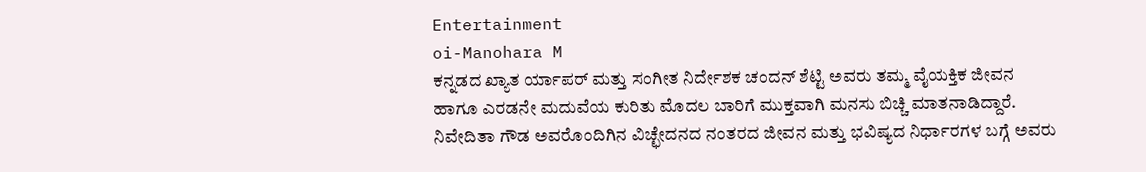Entertainment
oi-Manohara M
ಕನ್ನಡದ ಖ್ಯಾತ ರ್ಯಾಪರ್ ಮತ್ತು ಸಂಗೀತ ನಿರ್ದೇಶಕ ಚಂದನ್ ಶೆಟ್ಟಿ ಅವರು ತಮ್ಮ ವೈಯಕ್ತಿಕ ಜೀವನ ಹಾಗೂ ಎರಡನೇ ಮದುವೆಯ ಕುರಿತು ಮೊದಲ ಬಾರಿಗೆ ಮುಕ್ತವಾಗಿ ಮನಸು ಬಿಚ್ಚಿ ಮಾತನಾಡಿದ್ದಾರೆ. ನಿವೇದಿತಾ ಗೌಡ ಅವರೊಂದಿಗಿನ ವಿಚ್ಛೇದನದ ನಂತರದ ಜೀವನ ಮತ್ತು ಭವಿಷ್ಯದ ನಿರ್ಧಾರಗಳ ಬಗ್ಗೆ ಅವರು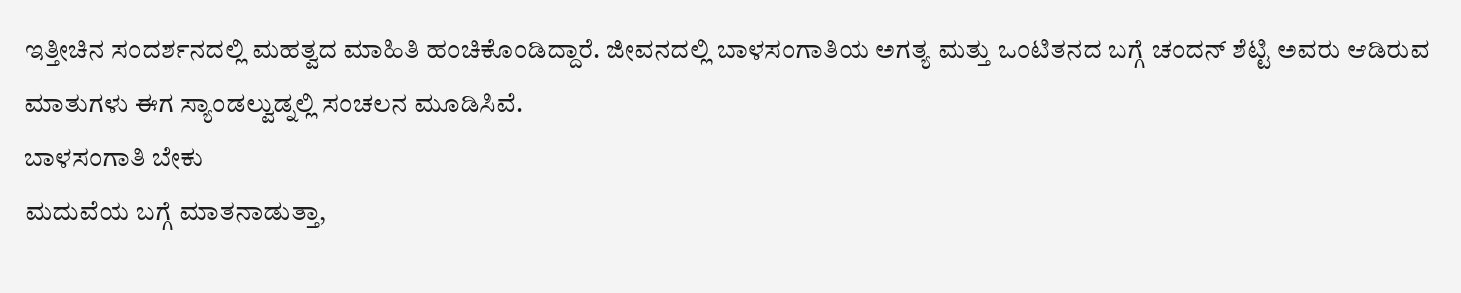ಇತ್ತೀಚಿನ ಸಂದರ್ಶನದಲ್ಲಿ ಮಹತ್ವದ ಮಾಹಿತಿ ಹಂಚಿಕೊಂಡಿದ್ದಾರೆ. ಜೀವನದಲ್ಲಿ ಬಾಳಸಂಗಾತಿಯ ಅಗತ್ಯ ಮತ್ತು ಒಂಟಿತನದ ಬಗ್ಗೆ ಚಂದನ್ ಶೆಟ್ಟಿ ಅವರು ಆಡಿರುವ ಮಾತುಗಳು ಈಗ ಸ್ಯಾಂಡಲ್ವುಡ್ನಲ್ಲಿ ಸಂಚಲನ ಮೂಡಿಸಿವೆ.
ಬಾಳಸಂಗಾತಿ ಬೇಕು
ಮದುವೆಯ ಬಗ್ಗೆ ಮಾತನಾಡುತ್ತಾ,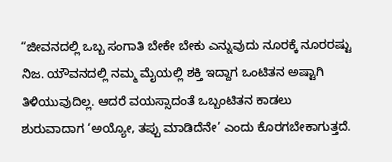“ಜೀವನದಲ್ಲಿ ಒಬ್ಬ ಸಂಗಾತಿ ಬೇಕೇ ಬೇಕು ಎನ್ನುವುದು ನೂರಕ್ಕೆ ನೂರರಷ್ಟು ನಿಜ. ಯೌವನದಲ್ಲಿ ನಮ್ಮ ಮೈಯಲ್ಲಿ ಶಕ್ತಿ ಇದ್ದಾಗ ಒಂಟಿತನ ಅಷ್ಟಾಗಿ ತಿಳಿಯುವುದಿಲ್ಲ. ಆದರೆ ವಯಸ್ಸಾದಂತೆ ಒಬ್ಬಂಟಿತನ ಕಾಡಲು ಶುರುವಾದಾಗ ‘ಅಯ್ಯೋ, ತಪ್ಪು ಮಾಡಿದೆನೇ’ ಎಂದು ಕೊರಗಬೇಕಾಗುತ್ತದೆ.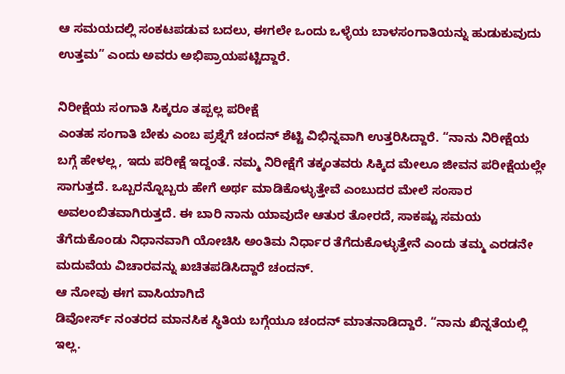ಆ ಸಮಯದಲ್ಲಿ ಸಂಕಟಪಡುವ ಬದಲು, ಈಗಲೇ ಒಂದು ಒಳ್ಳೆಯ ಬಾಳಸಂಗಾತಿಯನ್ನು ಹುಡುಕುವುದು ಉತ್ತಮ” ಎಂದು ಅವರು ಅಭಿಪ್ರಾಯಪಟ್ಟಿದ್ದಾರೆ.

ನಿರೀಕ್ಷೆಯ ಸಂಗಾತಿ ಸಿಕ್ಕರೂ ತಪ್ಪಲ್ಲ ಪರೀಕ್ಷೆ
ಎಂತಹ ಸಂಗಾತಿ ಬೇಕು ಎಂಬ ಪ್ರಶ್ನೆಗೆ ಚಂದನ್ ಶೆಟ್ಟಿ ವಿಭಿನ್ನವಾಗಿ ಉತ್ತರಿಸಿದ್ದಾರೆ. “ನಾನು ನಿರೀಕ್ಷೆಯ ಬಗ್ಗೆ ಹೇಳಲ್ಲ, ಇದು ಪರೀಕ್ಷೆ ಇದ್ದಂತೆ. ನಮ್ಮ ನಿರೀಕ್ಷೆಗೆ ತಕ್ಕಂತವರು ಸಿಕ್ಕಿದ ಮೇಲೂ ಜೀವನ ಪರೀಕ್ಷೆಯಲ್ಲೇ ಸಾಗುತ್ತದೆ. ಒಬ್ಬರನ್ನೊಬ್ಬರು ಹೇಗೆ ಅರ್ಥ ಮಾಡಿಕೊಳ್ಳುತ್ತೇವೆ ಎಂಬುದರ ಮೇಲೆ ಸಂಸಾರ ಅವಲಂಬಿತವಾಗಿರುತ್ತದೆ. ಈ ಬಾರಿ ನಾನು ಯಾವುದೇ ಆತುರ ತೋರದೆ, ಸಾಕಷ್ಟು ಸಮಯ ತೆಗೆದುಕೊಂಡು ನಿಧಾನವಾಗಿ ಯೋಚಿಸಿ ಅಂತಿಮ ನಿರ್ಧಾರ ತೆಗೆದುಕೊಳ್ಳುತ್ತೇನೆ ಎಂದು ತಮ್ಮ ಎರಡನೇ ಮದುವೆಯ ವಿಚಾರವನ್ನು ಖಚಿತಪಡಿಸಿದ್ದಾರೆ ಚಂದನ್.
ಆ ನೋವು ಈಗ ವಾಸಿಯಾಗಿದೆ
ಡಿವೋರ್ಸ್ ನಂತರದ ಮಾನಸಿಕ ಸ್ಥಿತಿಯ ಬಗ್ಗೆಯೂ ಚಂದನ್ ಮಾತನಾಡಿದ್ದಾರೆ. “ನಾನು ಖಿನ್ನತೆಯಲ್ಲಿ ಇಲ್ಲ.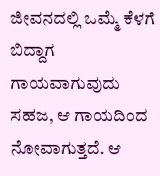ಜೀವನದಲ್ಲಿ ಒಮ್ಮೆ ಕೆಳಗೆ ಬಿದ್ದಾಗ ಗಾಯವಾಗುವುದು ಸಹಜ, ಆ ಗಾಯದಿಂದ ನೋವಾಗುತ್ತದೆ. ಆ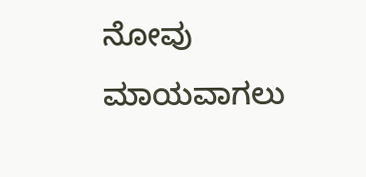ನೋವು ಮಾಯವಾಗಲು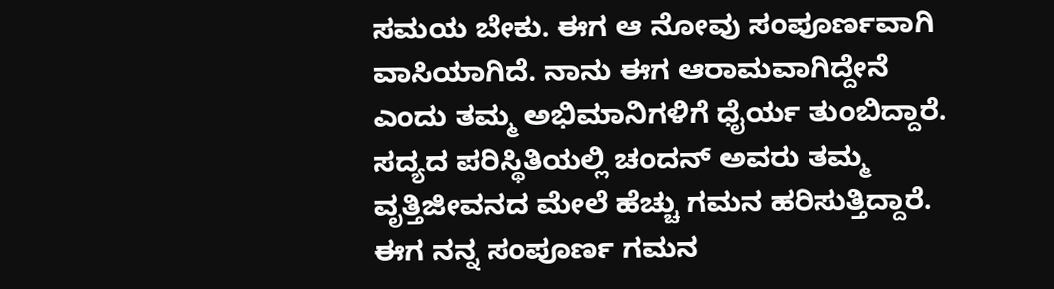ಸಮಯ ಬೇಕು. ಈಗ ಆ ನೋವು ಸಂಪೂರ್ಣವಾಗಿ ವಾಸಿಯಾಗಿದೆ. ನಾನು ಈಗ ಆರಾಮವಾಗಿದ್ದೇನೆ ಎಂದು ತಮ್ಮ ಅಭಿಮಾನಿಗಳಿಗೆ ಧೈರ್ಯ ತುಂಬಿದ್ದಾರೆ.
ಸದ್ಯದ ಪರಿಸ್ಥಿತಿಯಲ್ಲಿ ಚಂದನ್ ಅವರು ತಮ್ಮ ವೃತ್ತಿಜೀವನದ ಮೇಲೆ ಹೆಚ್ಚು ಗಮನ ಹರಿಸುತ್ತಿದ್ದಾರೆ. ಈಗ ನನ್ನ ಸಂಪೂರ್ಣ ಗಮನ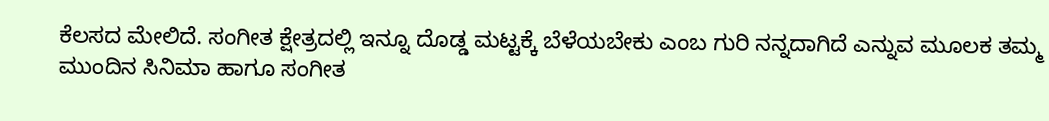ಕೆಲಸದ ಮೇಲಿದೆ. ಸಂಗೀತ ಕ್ಷೇತ್ರದಲ್ಲಿ ಇನ್ನೂ ದೊಡ್ಡ ಮಟ್ಟಕ್ಕೆ ಬೆಳೆಯಬೇಕು ಎಂಬ ಗುರಿ ನನ್ನದಾಗಿದೆ ಎನ್ನುವ ಮೂಲಕ ತಮ್ಮ ಮುಂದಿನ ಸಿನಿಮಾ ಹಾಗೂ ಸಂಗೀತ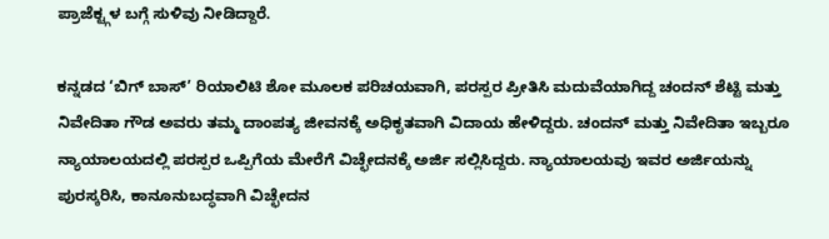ಪ್ರಾಜೆಕ್ಟ್ಗಳ ಬಗ್ಗೆ ಸುಳಿವು ನೀಡಿದ್ದಾರೆ.

ಕನ್ನಡದ ‘ಬಿಗ್ ಬಾಸ್’ ರಿಯಾಲಿಟಿ ಶೋ ಮೂಲಕ ಪರಿಚಯವಾಗಿ, ಪರಸ್ಪರ ಪ್ರೀತಿಸಿ ಮದುವೆಯಾಗಿದ್ದ ಚಂದನ್ ಶೆಟ್ಟಿ ಮತ್ತು ನಿವೇದಿತಾ ಗೌಡ ಅವರು ತಮ್ಮ ದಾಂಪತ್ಯ ಜೀವನಕ್ಕೆ ಅಧಿಕೃತವಾಗಿ ವಿದಾಯ ಹೇಳಿದ್ದರು. ಚಂದನ್ ಮತ್ತು ನಿವೇದಿತಾ ಇಬ್ಬರೂ ನ್ಯಾಯಾಲಯದಲ್ಲಿ ಪರಸ್ಪರ ಒಪ್ಪಿಗೆಯ ಮೇರೆಗೆ ವಿಚ್ಛೇದನಕ್ಕೆ ಅರ್ಜಿ ಸಲ್ಲಿಸಿದ್ದರು. ನ್ಯಾಯಾಲಯವು ಇವರ ಅರ್ಜಿಯನ್ನು ಪುರಸ್ಕರಿಸಿ, ಕಾನೂನುಬದ್ಧವಾಗಿ ವಿಚ್ಛೇದನ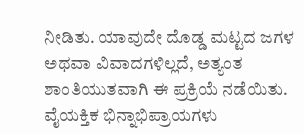ನೀಡಿತು. ಯಾವುದೇ ದೊಡ್ಡ ಮಟ್ಟದ ಜಗಳ ಅಥವಾ ವಿವಾದಗಳಿಲ್ಲದೆ, ಅತ್ಯಂತ ಶಾಂತಿಯುತವಾಗಿ ಈ ಪ್ರಕ್ರಿಯೆ ನಡೆಯಿತು.
ವೈಯಕ್ತಿಕ ಭಿನ್ನಾಭಿಪ್ರಾಯಗಳು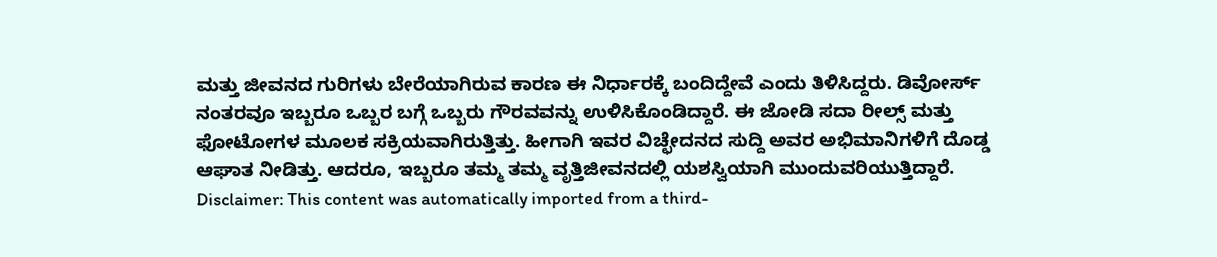ಮತ್ತು ಜೀವನದ ಗುರಿಗಳು ಬೇರೆಯಾಗಿರುವ ಕಾರಣ ಈ ನಿರ್ಧಾರಕ್ಕೆ ಬಂದಿದ್ದೇವೆ ಎಂದು ತಿಳಿಸಿದ್ದರು. ಡಿವೋರ್ಸ್ ನಂತರವೂ ಇಬ್ಬರೂ ಒಬ್ಬರ ಬಗ್ಗೆ ಒಬ್ಬರು ಗೌರವವನ್ನು ಉಳಿಸಿಕೊಂಡಿದ್ದಾರೆ. ಈ ಜೋಡಿ ಸದಾ ರೀಲ್ಸ್ ಮತ್ತು ಫೋಟೋಗಳ ಮೂಲಕ ಸಕ್ರಿಯವಾಗಿರುತ್ತಿತ್ತು. ಹೀಗಾಗಿ ಇವರ ವಿಚ್ಛೇದನದ ಸುದ್ದಿ ಅವರ ಅಭಿಮಾನಿಗಳಿಗೆ ದೊಡ್ಡ ಆಘಾತ ನೀಡಿತ್ತು. ಆದರೂ, ಇಬ್ಬರೂ ತಮ್ಮ ತಮ್ಮ ವೃತ್ತಿಜೀವನದಲ್ಲಿ ಯಶಸ್ವಿಯಾಗಿ ಮುಂದುವರಿಯುತ್ತಿದ್ದಾರೆ.
Disclaimer: This content was automatically imported from a third-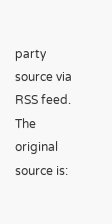party source via RSS feed. The original source is: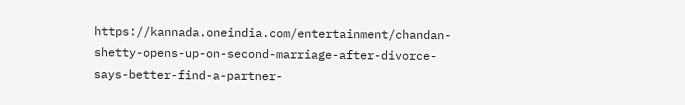https://kannada.oneindia.com/entertainment/chandan-shetty-opens-up-on-second-marriage-after-divorce-says-better-find-a-partner-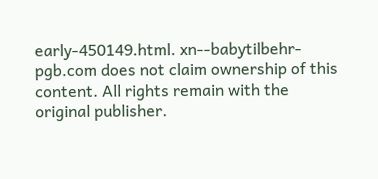early-450149.html. xn--babytilbehr-pgb.com does not claim ownership of this content. All rights remain with the original publisher.